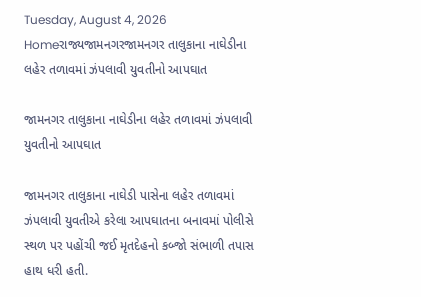Tuesday, August 4, 2026
Homeરાજ્યજામનગરજામનગર તાલુકાના નાઘેડીના લહેર તળાવમાં ઝંપલાવી યુવતીનો આપઘાત

જામનગર તાલુકાના નાઘેડીના લહેર તળાવમાં ઝંપલાવી યુવતીનો આપઘાત

જામનગર તાલુકાના નાઘેડી પાસેના લહેર તળાવમાં ઝંપલાવી યુવતીએ કરેલા આપઘાતના બનાવમાં પોલીસે સ્થળ પર પહોંચી જઈ મૃતદેહનો કબ્જો સંભાળી તપાસ હાથ ધરી હતી.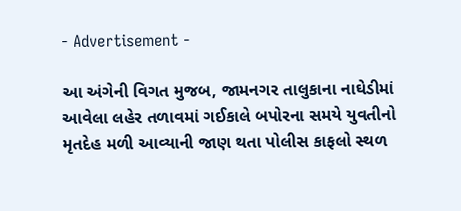- Advertisement -

આ અંગેની વિગત મુજબ, જામનગર તાલુકાના નાઘેડીમાં આવેલા લહેર તળાવમાં ગઈકાલે બપોરના સમયે યુવતીનો મૃતદેહ મળી આવ્યાની જાણ થતા પોલીસ કાફલો સ્થળ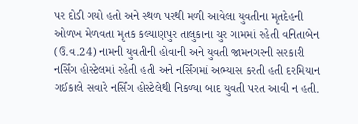પર દોડી ગયો હતો અને સ્થળ પરથી મળી આવેલા યુવતીના મૃતદેહની ઓળખ મેળવતા મૃતક કલ્યાણપુર તાલુકાના ચુર ગામમાં રહેતી વનિતાબેન (ઉ.વ.24) નામની યુવતીની હોવાની અને યુવતી જામનગરની સરકારી નર્સિંગ હોસ્ટેલમાં રહેતી હતી અને નર્સિંગમાં અભ્યાસ કરતી હતી દરમિયાન ગઈકાલે સવારે નર્સિંગ હોસ્ટેલેથી નિકળ્યા બાદ યુવતી પરત આવી ન હતી.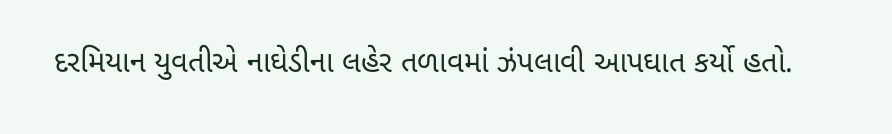દરમિયાન યુવતીએ નાઘેડીના લહેર તળાવમાં ઝંપલાવી આપઘાત કર્યો હતો.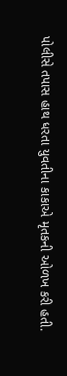પોલીસે તપાસ હાથ ધરતા યુવતીના કાકાએ મૃતકની ઓળખ કરી હતી.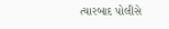ત્યારબાદ પોલીસે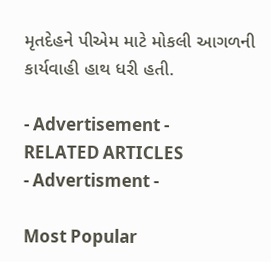મૃતદેહને પીએમ માટે મોકલી આગળની કાર્યવાહી હાથ ધરી હતી.

- Advertisement -
RELATED ARTICLES
- Advertisment -

Most Popular